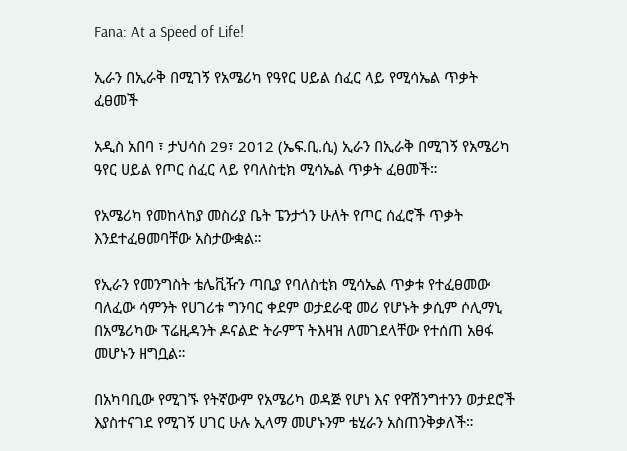Fana: At a Speed of Life!

ኢራን በኢራቅ በሚገኝ የአሜሪካ የዓየር ሀይል ሰፈር ላይ የሚሳኤል ጥቃት ፈፀመች

አዲስ አበባ ፣ ታህሳስ 29፣ 2012 (ኤፍ.ቢ.ሲ) ኢራን በኢራቅ በሚገኝ የአሜሪካ ዓየር ሀይል የጦር ሰፈር ላይ የባለስቲክ ሚሳኤል ጥቃት ፈፀመች።

የአሜሪካ የመከላከያ መስሪያ ቤት ፔንታጎን ሁለት የጦር ሰፈሮች ጥቃት እንደተፈፀመባቸው አስታውቋል።

የኢራን የመንግስት ቴሌቪዥን ጣቢያ የባለስቲክ ሚሳኤል ጥቃቱ የተፈፀመው ባለፈው ሳምንት የሀገሪቱ ግንባር ቀደም ወታደራዊ መሪ የሆኑት ቃሲም ሶሊማኒ በአሜሪካው ፕሬዚዳንት ዶናልድ ትራምፕ ትእዛዝ ለመገደላቸው የተሰጠ አፀፋ መሆኑን ዘግቧል።

በአካባቢው የሚገኙ የትኛውም የአሜሪካ ወዳጅ የሆነ እና የዋሽንግተንን ወታደሮች እያስተናገደ የሚገኝ ሀገር ሁሉ ኢላማ መሆኑንም ቴሂራን አስጠንቅቃለች።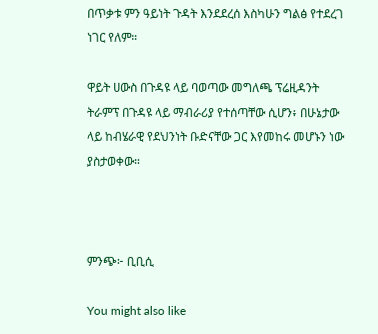በጥቃቱ ምን ዓይነት ጉዳት እንደደረሰ እስካሁን ግልፅ የተደረገ ነገር የለም።

ዋይት ሀውስ በጉዳዩ ላይ ባወጣው መግለጫ ፕሬዚዳንት ትራምፕ በጉዳዩ ላይ ማብራሪያ የተሰጣቸው ሲሆን፥ በሁኔታው ላይ ከብሄራዊ የደህንነት ቡድናቸው ጋር እየመከሩ መሆኑን ነው ያስታወቀው።



ምንጭ፦ ቢቢሲ

You might also like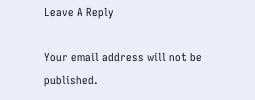Leave A Reply

Your email address will not be published.